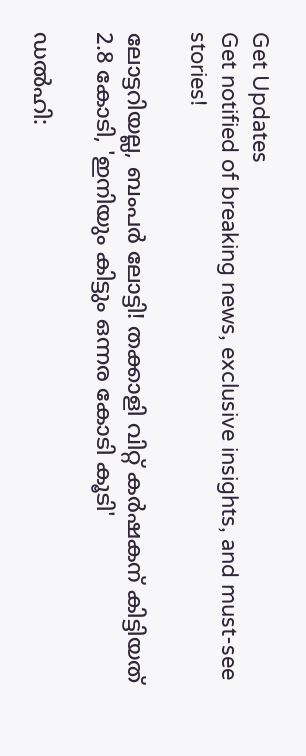Get Updates
Get notified of breaking news, exclusive insights, and must-see stories!

ലോട്ടറിയല്ല, ബംപർ ലോട്ടി! തക്കാളി വിറ്റ് കർഷകന് കിട്ടിയത് 2.8 കോടി, 'ഇനിയും കിട്ടും ഒന്നര കോടി കൂടി'

ഡൽഹി: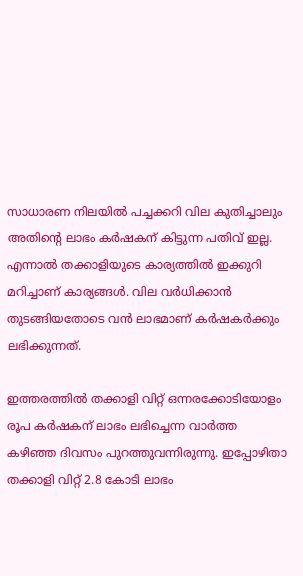സാധാരണ നിലയിൽ പച്ചക്കറി വില കുതിച്ചാലും അതിന്റെ ലാഭം കർഷകന് കിട്ടുന്ന പതിവ് ഇല്ല. എന്നാൽ തക്കാളിയുടെ കാര്യത്തിൽ ഇക്കുറി മറിച്ചാണ് കാര്യങ്ങൾ. വില വർധിക്കാൻ തുടങ്ങിയതോടെ വൻ ലാഭമാണ് കർഷകർക്കും ലഭിക്കുന്നത്.

ഇത്തരത്തിൽ തക്കാളി വിറ്റ് ഒന്നരക്കോടിയോളം രൂപ കർഷകന് ലാഭം ലഭിച്ചെന്ന വാർത്ത കഴിഞ്ഞ ദിവസം പുറത്തുവന്നിരുന്നു. ഇപ്പോഴിതാ തക്കാളി വിറ്റ് 2.8 കോടി ലാഭം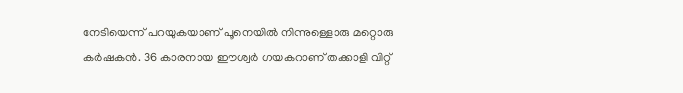നേടിയെന്ന് പറയുകയാണ് പൂനെയിൽ നിന്നുള്ളൊരു മറ്റൊരു കർഷകൻ. 36 കാരനായ ഈശ്വർ ഗയകറാണ് തക്കാളി വിറ്റ്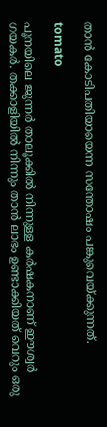താൻ കോടിപതിയായെന്ന സന്തോഷം പങ്കുവെയ്ക്കുന്നത്.

tomato

പൂനയിലെ ജുന്നർ താലൂക്കിൽ നിന്നുള്ള കർഷകനാണ് ഈശ്വർ ഗയകർ. തക്കാളിയിൽ നിന്നും താൻ ലാഭം ഉണ്ടാക്കിയത് വെറും ഒരു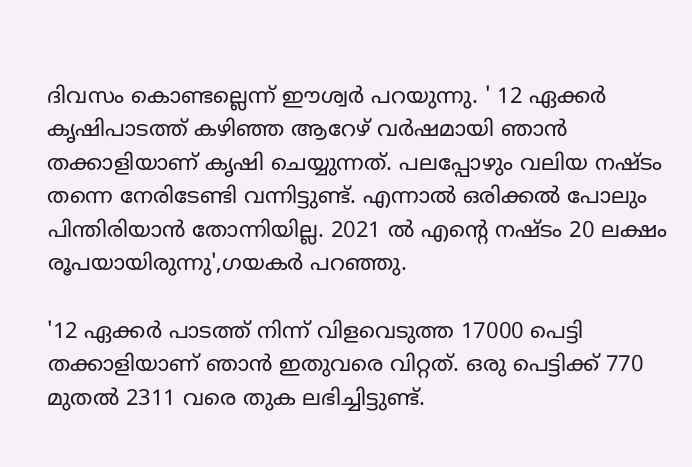ദിവസം കൊണ്ടല്ലെന്ന് ഈശ്വർ പറയുന്നു. ' 12 ഏക്കർ കൃഷിപാടത്ത് കഴിഞ്ഞ ആറേഴ് വർഷമായി ഞാൻ തക്കാളിയാണ് കൃഷി ചെയ്യുന്നത്. പലപ്പോഴും വലിയ നഷ്ടം തന്നെ നേരിടേണ്ടി വന്നിട്ടുണ്ട്. എന്നാൽ ഒരിക്കൽ പോലും പിന്തിരിയാൻ തോന്നിയില്ല. 2021 ൽ എന്റെ നഷ്ടം 20 ലക്ഷം രൂപയായിരുന്നു',ഗയകർ പറഞ്ഞു.

'12 ഏക്കർ പാടത്ത് നിന്ന് വിളവെടുത്ത 17000 പെട്ടി തക്കാളിയാണ് ഞാൻ ഇതുവരെ വിറ്റത്. ഒരു പെട്ടിക്ക് 770 മുതൽ 2311 വരെ തുക ലഭിച്ചിട്ടുണ്ട്.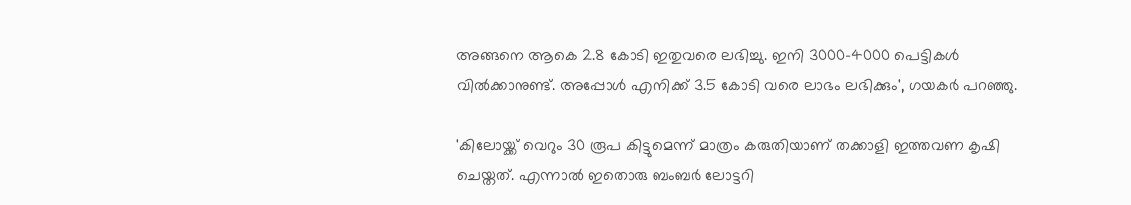അങ്ങനെ ആകെ 2.8 കോടി ഇതുവരെ ലഭിച്ചു. ഇനി 3000-4000 പെട്ടികൾ വിൽക്കാനുണ്ട്. അപ്പോൾ എനിക്ക് 3.5 കോടി വരെ ലാഭം ലഭിക്കും', ഗയകർ പറഞ്ഞു.

'കിലോയ്ക്ക് വെറും 30 രൂപ കിട്ടുമെന്ന് മാത്രം കരുതിയാണ് തക്കാളി ഇത്തവണ കൃഷി ചെയ്തത്. എന്നാൽ ഇതൊരു ബംബർ ലോട്ടറി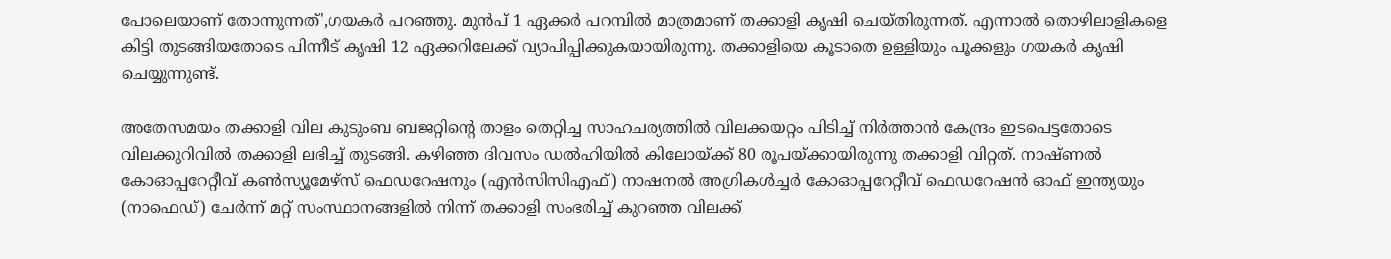പോലെയാണ് തോന്നുന്നത്',ഗയകർ പറഞ്ഞു. മുൻപ് 1 ഏക്കർ പറമ്പിൽ മാത്രമാണ് തക്കാളി കൃഷി ചെയ്തിരുന്നത്. എന്നാൽ തൊഴിലാളികളെ കിട്ടി തുടങ്ങിയതോടെ പിന്നീട് കൃഷി 12 ഏക്കറിലേക്ക് വ്യാപിപ്പിക്കുകയായിരുന്നു. തക്കാളിയെ കൂടാതെ ഉള്ളിയും പൂക്കളും ഗയകർ കൃഷി ചെയ്യുന്നുണ്ട്.

അതേസമയം തക്കാളി വില കുടുംബ ബജറ്റിന്റെ താളം തെറ്റിച്ച സാഹചര്യത്തിൽ വിലക്കയറ്റം പിടിച്ച് നിർത്താൻ കേന്ദ്രം ഇടപെട്ടതോടെ വിലക്കുറിവിൽ തക്കാളി ലഭിച്ച് തുടങ്ങി. കഴിഞ്ഞ ദിവസം ഡൽഹിയിൽ കിലോയ്ക്ക് 80 രൂപയ്ക്കായിരുന്നു തക്കാളി വിറ്റത്. നാഷ്ണൽ കോഓപ്പറേറ്റീവ് കൺസ്യൂമേഴ്‌സ് ഫെഡറേഷനും (എൻസിസിഎഫ്) നാഷനൽ അഗ്രികൾച്ചർ കോഓപ്പറേറ്റീവ് ഫെഡറേഷൻ ഓഫ് ഇന്ത്യയും (നാഫെഡ്) ചേർന്ന് മറ്റ് സംസ്ഥാനങ്ങളിൽ നിന്ന് തക്കാളി സംഭരിച്ച് കുറഞ്ഞ വിലക്ക്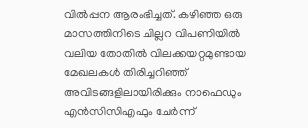വിൽപ്പന ആരംഭിച്ചത്. കഴിഞ്ഞ ഒരു മാസത്തിനിടെ ചില്ലറ വിപണിയില്‍ വലിയ തോതില്‍ വിലക്കയറ്റമുണ്ടായ മേഖലകള്‍ തിരിച്ചറിഞ്ഞ് അവിടങ്ങളിലായിരിക്കും നാഫെഡും എന്‍സിസിഎഫും ചേർന്ന്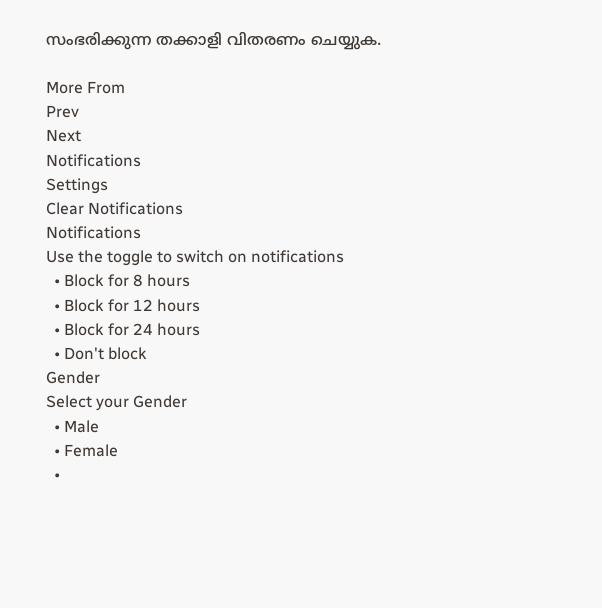സംഭരിക്കുന്ന തക്കാളി വിതരണം ചെയ്യുക.

More From
Prev
Next
Notifications
Settings
Clear Notifications
Notifications
Use the toggle to switch on notifications
  • Block for 8 hours
  • Block for 12 hours
  • Block for 24 hours
  • Don't block
Gender
Select your Gender
  • Male
  • Female
  •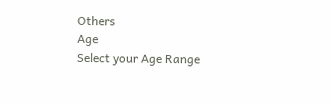Others
Age
Select your Age Range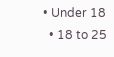• Under 18
  • 18 to 25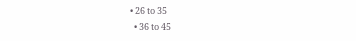• 26 to 35
  • 36 to 45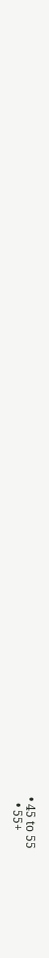• 45 to 55
  • 55+